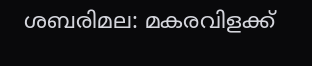ശബരിമല: മകരവിളക്ക്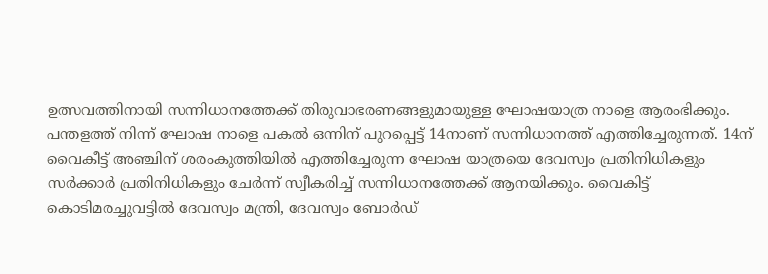ഉത്സവത്തിനായി സന്നിധാനത്തേക്ക് തിരുവാഭരണങ്ങളുമായുള്ള ഘോഷയാത്ര നാളെ ആരംഭിക്കും. പന്തളത്ത് നിന്ന് ഘോഷ നാളെ പകൽ ഒന്നിന് പുറപ്പെട്ട് 14നാണ് സന്നിധാനത്ത് എത്തിച്ചേരുന്നത്. 14ന് വൈകീട്ട് അഞ്ചിന് ശരംകുത്തിയിൽ എത്തിച്ചേരുന്ന ഘോഷ യാത്രയെ ദേവസ്വം പ്രതിനിധികളും സർക്കാർ പ്രതിനിധികളും ചേർന്ന് സ്വീകരിച്ച് സന്നിധാനത്തേക്ക് ആനയിക്കും. വൈകിട്ട് കൊടിമരച്ചുവട്ടിൽ ദേവസ്വം മന്ത്രി, ദേവസ്വം ബോർഡ്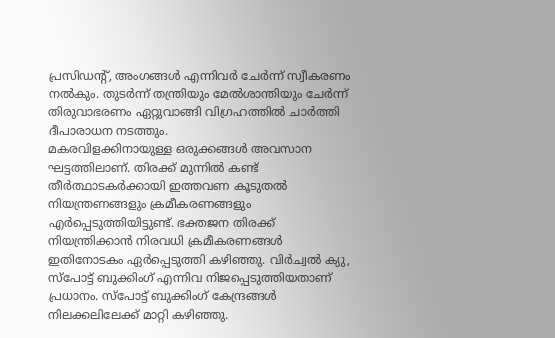പ്രസിഡന്റ്, അംഗങ്ങൾ എന്നിവർ ചേർന്ന് സ്വീകരണം നൽകും. തുടർന്ന് തന്ത്രിയും മേൽശാന്തിയും ചേർന്ന് തിരുവാഭരണം ഏറ്റുവാങ്ങി വിഗ്രഹത്തിൽ ചാർത്തി ദീപാരാധന നടത്തും.
മകരവിളക്കിനായുള്ള ഒരുക്കങ്ങൾ അവസാന ഘട്ടത്തിലാണ്. തിരക്ക് മുന്നിൽ കണ്ട് തീർത്ഥാടകർക്കായി ഇത്തവണ കൂടുതൽ നിയന്ത്രണങ്ങളും ക്രമീകരണങ്ങളും എർപ്പെടുത്തിയിട്ടുണ്ട്. ഭക്തജന തിരക്ക് നിയന്ത്രിക്കാൻ നിരവധി ക്രമീകരണങ്ങൾ ഇതിനോടകം ഏർപ്പെടുത്തി കഴിഞ്ഞു. വിർച്വൽ ക്യു, സ്പോട്ട് ബുക്കിംഗ് എന്നിവ നിജപ്പെടുത്തിയതാണ് പ്രധാനം. സ്പോട്ട് ബുക്കിംഗ് കേന്ദ്രങ്ങൾ നിലക്കലിലേക്ക് മാറ്റി കഴിഞ്ഞു.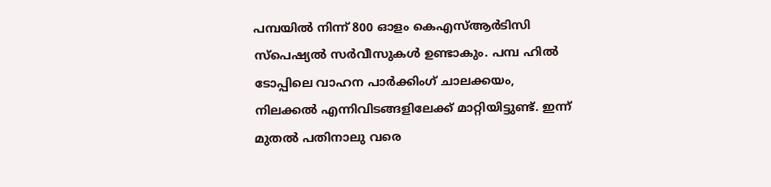പമ്പയിൽ നിന്ന് 800 ഓളം കെഎസ്ആർടിസി സ്പെഷ്യൽ സർവീസുകൾ ഉണ്ടാകും. പമ്പ ഹിൽ ടോപ്പിലെ വാഹന പാർക്കിംഗ് ചാലക്കയം, നിലക്കൽ എന്നിവിടങ്ങളിലേക്ക് മാറ്റിയിട്ടുണ്ട്. ഇന്ന് മുതൽ പതിനാലു വരെ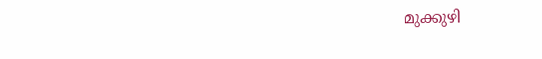മുക്കുഴി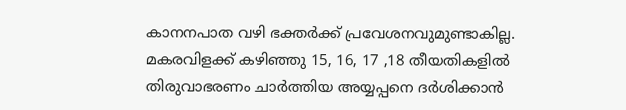കാനനപാത വഴി ഭക്തർക്ക് പ്രവേശനവുമുണ്ടാകില്ല. മകരവിളക്ക് കഴിഞ്ഞു 15, 16, 17 ,18 തീയതികളിൽ തിരുവാഭരണം ചാർത്തിയ അയ്യപ്പനെ ദർശിക്കാൻ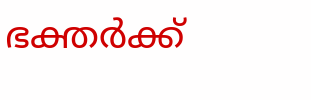ഭക്തർക്ക്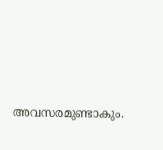അവസരമുണ്ടാകും.